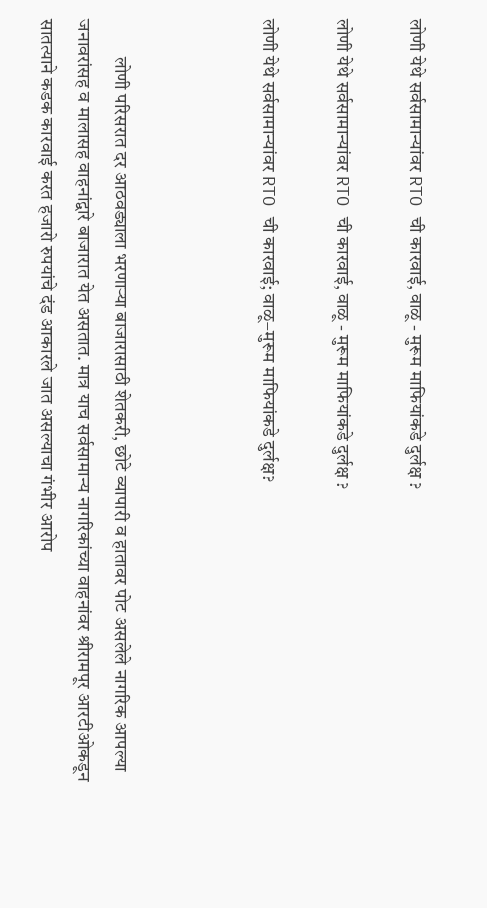लोणी येथे सर्वसामान्यांवर RTO ची कारवाई, वाळू - मुरूम माफियांकडे दुर्लक्ष ?

लोणी येथे सर्वसामान्यांवर RTO ची कारवाई, वाळू - मुरूम माफियांकडे दुर्लक्ष ?

लोणी येथे सर्वसामान्यांवर RTO ची कारवाई; वाळू–मुरूम माफियांकडे दुर्लक्ष?



          लोणी परिसरात दर आठवड्याला भरणाऱ्या बाजारासाठी शेतकरी, छोटे व्यापारी व हातावर पोट असलेले नागरिक आपल्या जनावरांसह व मालासह वाहनांद्वारे बाजारात येत असतात. मात्र याच सर्वसामान्य नागरिकांच्या वाहनांवर श्रीरामपूर आरटीओकडून सातत्याने कडक कारवाई करत हजारो रुपयांचे दंड आकारले जात असल्याचा गंभीर आरोप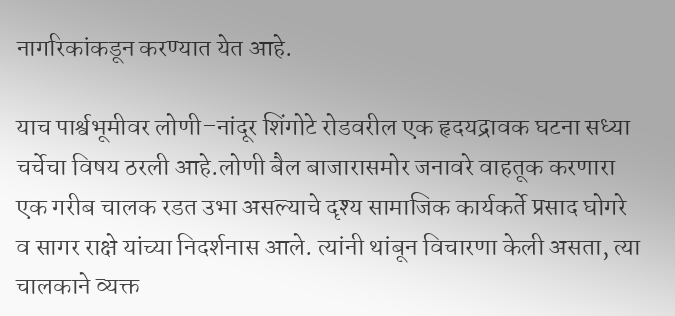नागरिकांकडून करण्यात येत आहे.

याच पार्श्वभूमीवर लोणी–नांदूर शिंगोटे रोडवरील एक हृदयद्रावक घटना सध्या चर्चेचा विषय ठरली आहे.लोणी बैल बाजारासमोर जनावरे वाहतूक करणारा एक गरीब चालक रडत उभा असल्याचे दृश्य सामाजिक कार्यकर्ते प्रसाद घोगरे व सागर राक्षे यांच्या निदर्शनास आले. त्यांनी थांबून विचारणा केली असता, त्या चालकाने व्यक्त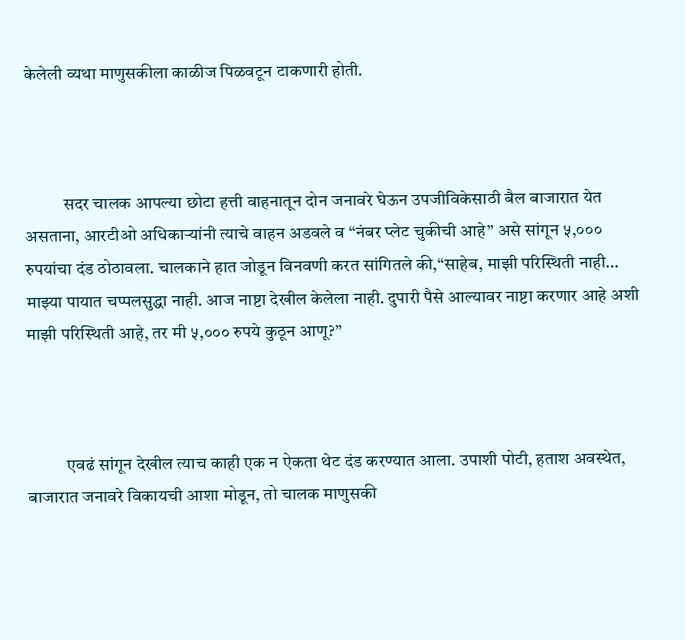केलेली व्यथा माणुसकीला काळीज पिळवटून टाकणारी होती.



           सदर चालक आपल्या छोटा हत्ती वाहनातून दोन जनावरे घेऊन उपजीविकेसाठी बैल बाजारात येत असताना, आरटीओ अधिकाऱ्यांनी त्याचे वाहन अडवले व “नंबर प्लेट चुकीची आहे” असे सांगून ५,००० रुपयांचा दंड ठोठावला. चालकाने हात जोडून विनवणी करत सांगितले की,“साहेब, माझी परिस्थिती नाही… माझ्या पायात चप्पलसुद्धा नाही. आज नाष्टा देखील केलेला नाही. दुपारी पैसे आल्यावर नाष्टा करणार आहे अशी माझी परिस्थिती आहे, तर मी ५,००० रुपये कुठून आणू?”



           एवढं सांगून देखील त्याच काही एक न ऐकता थेट दंड करण्यात आला. उपाशी पोटी, हताश अवस्थेत, बाजारात जनावरे विकायची आशा मोडून, तो चालक माणुसकी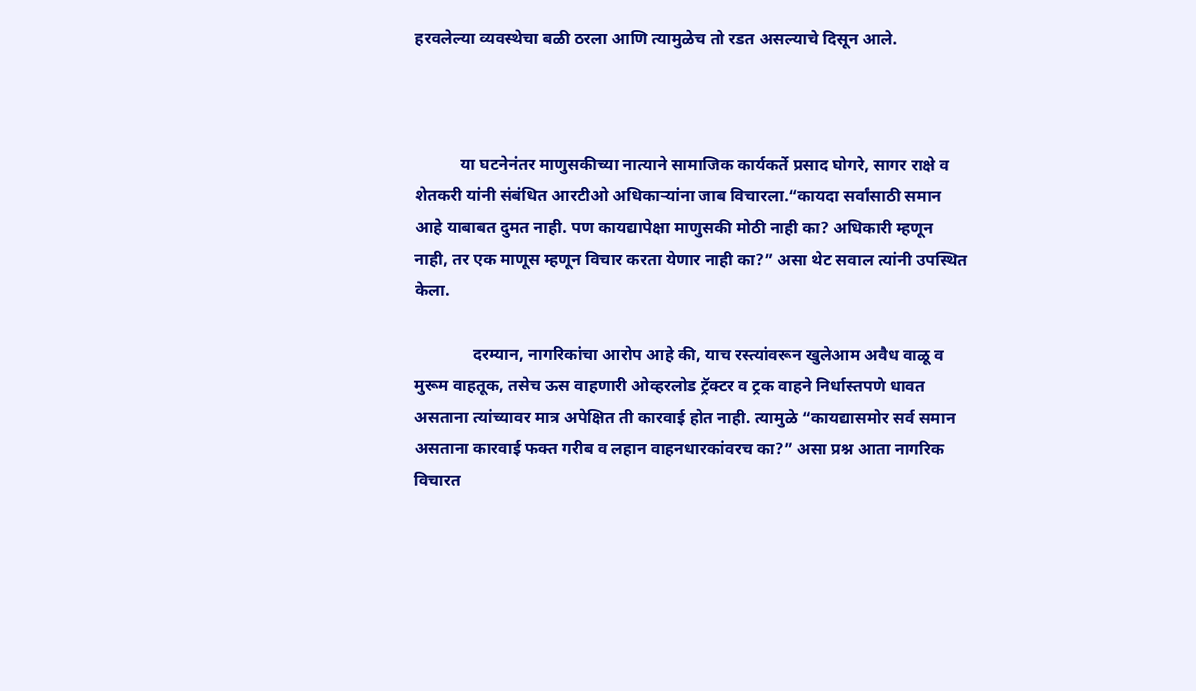हरवलेल्या व्यवस्थेचा बळी ठरला आणि त्यामुळेच तो रडत असल्याचे दिसून आले.



           या घटनेनंतर माणुसकीच्या नात्याने सामाजिक कार्यकर्ते प्रसाद घोगरे, सागर राक्षे व शेतकरी यांनी संबंधित आरटीओ अधिकाऱ्यांना जाब विचारला.“कायदा सर्वांसाठी समान आहे याबाबत दुमत नाही. पण कायद्यापेक्षा माणुसकी मोठी नाही का? अधिकारी म्हणून नाही, तर एक माणूस म्हणून विचार करता येणार नाही का?” असा थेट सवाल त्यांनी उपस्थित केला.

              दरम्यान, नागरिकांचा आरोप आहे की, याच रस्त्यांवरून खुलेआम अवैध वाळू व मुरूम वाहतूक, तसेच ऊस वाहणारी ओव्हरलोड ट्रॅक्टर व ट्रक वाहने निर्धास्तपणे धावत असताना त्यांच्यावर मात्र अपेक्षित ती कारवाई होत नाही. त्यामुळे “कायद्यासमोर सर्व समान असताना कारवाई फक्त गरीब व लहान वाहनधारकांवरच का?” असा प्रश्न आता नागरिक विचारत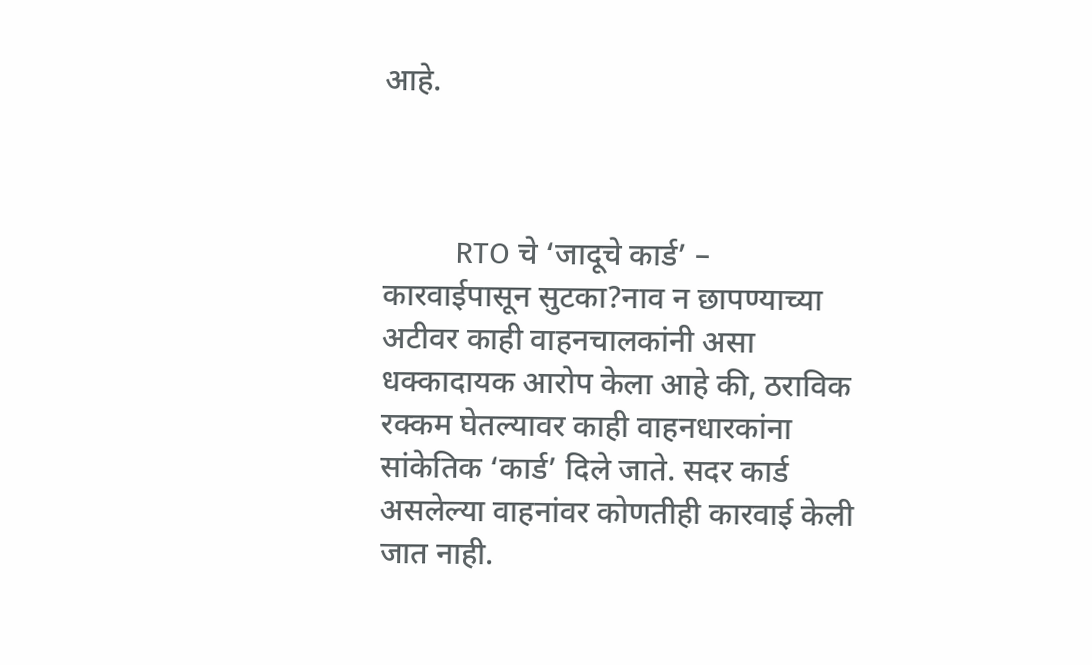आहे.



         RTO चे ‘जादूचे कार्ड’ – कारवाईपासून सुटका?नाव न छापण्याच्या अटीवर काही वाहनचालकांनी असा धक्कादायक आरोप केला आहे की, ठराविक रक्कम घेतल्यावर काही वाहनधारकांना सांकेतिक ‘कार्ड’ दिले जाते. सदर कार्ड असलेल्या वाहनांवर कोणतीही कारवाई केली जात नाही.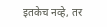इतकेच नव्हे, तर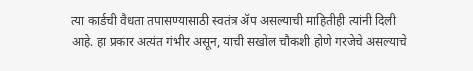त्या कार्डची वैधता तपासण्यासाठी स्वतंत्र ॲप असल्याची माहितीही त्यांनी दिली आहे. हा प्रकार अत्यंत गंभीर असून, याची सखोल चौकशी होणे गरजेचे असल्याचे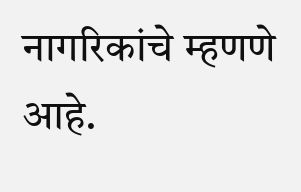नागरिकांचे म्हणणे आहे.